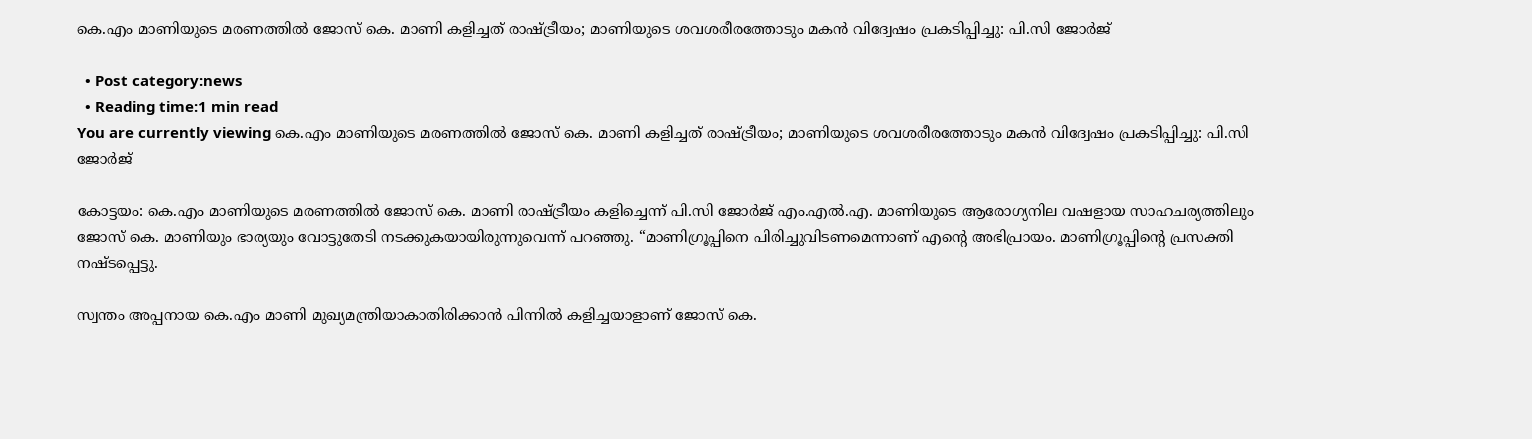കെ.എം മാണിയുടെ മരണത്തില്‍ ജോസ് കെ. മാണി കളിച്ചത് രാഷ്ട്രീയം; മാണിയുടെ ശവശരീരത്തോടും മകന്‍ വിദ്വേഷം പ്രകടിപ്പിച്ചു: പി.സി ജോര്‍ജ്

  • Post category:news
  • Reading time:1 min read
You are currently viewing കെ.എം മാണിയുടെ മരണത്തില്‍ ജോസ് കെ. മാണി കളിച്ചത് രാഷ്ട്രീയം; മാണിയുടെ ശവശരീരത്തോടും മകന്‍ വിദ്വേഷം പ്രകടിപ്പിച്ചു: പി.സി ജോര്‍ജ്

കോട്ടയം: കെ.എം മാണിയുടെ മരണത്തില്‍ ജോസ് കെ. മാണി രാഷ്ട്രീയം കളിച്ചെന്ന് പി.സി ജോര്‍ജ് എം.എല്‍.എ. മാണിയുടെ ആരോഗ്യനില വഷളായ സാഹചര്യത്തിലും ജോസ് കെ. മാണിയും ഭാര്യയും വോട്ടുതേടി നടക്കുകയായിരുന്നുവെന്ന് പറഞ്ഞു. “മാണിഗ്രൂപ്പിനെ പിരിച്ചുവിടണമെന്നാണ് എന്‍റെ അഭിപ്രായം. മാണിഗ്രൂപ്പിന്‍റെ പ്രസക്തി നഷ്ടപ്പെട്ടു.

സ്വന്തം അപ്പനായ കെ.എം മാണി മുഖ്യമന്ത്രിയാകാതിരിക്കാന്‍ പിന്നില്‍ കളിച്ചയാളാണ് ജോസ് കെ.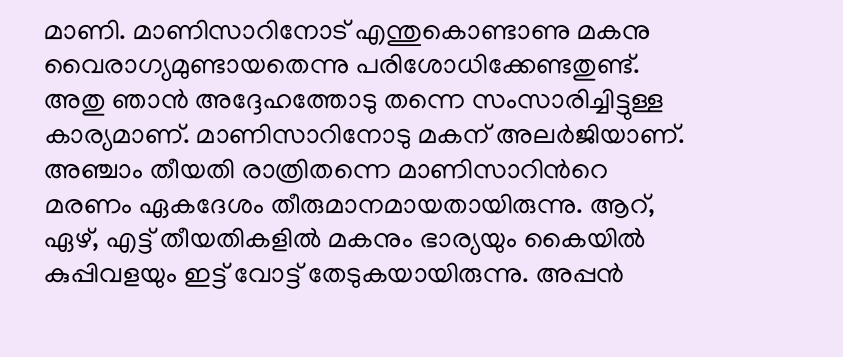മാണി. മാണിസാറിനോട് എന്തുകൊണ്ടാണു മകനു വൈരാഗ്യമുണ്ടായതെന്നു പരിശോധിക്കേണ്ടതുണ്ട്. അതു ഞാന്‍ അദ്ദേഹത്തോടു തന്നെ സംസാരിച്ചിട്ടുള്ള കാര്യമാണ്. മാണിസാറിനോടു മകന് അലര്‍ജിയാണ്. അഞ്ചാം തീയതി രാത്രിതന്നെ മാണിസാറിന്‍റെ മരണം ഏകദേശം തീരുമാനമായതായിരുന്നു. ആറ്, ഏഴ്, എട്ട് തീയതികളില്‍ മകനും ഭാര്യയും കൈയില്‍ കുപ്പിവളയും ഇട്ട് വോട്ട് തേടുകയായിരുന്നു. അപ്പന്‍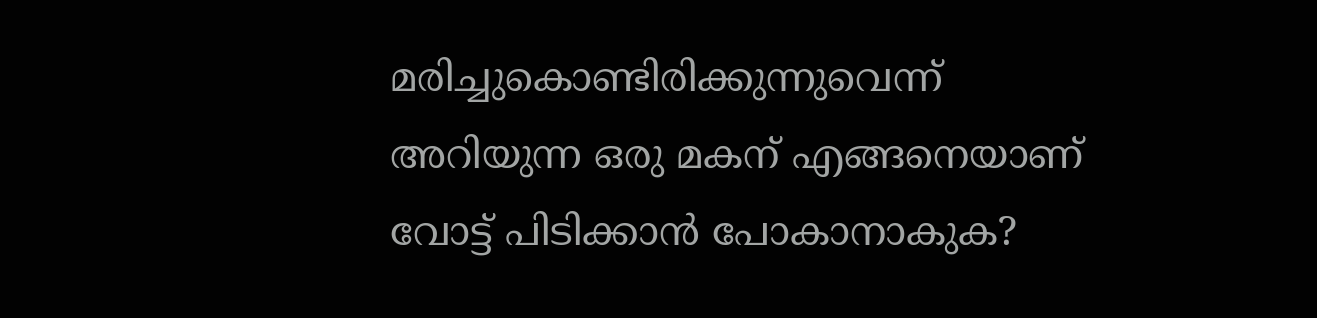മരിച്ചുകൊണ്ടിരിക്കുന്നുവെന്ന് അറിയുന്ന ഒരു മകന് എങ്ങനെയാണ് വോട്ട് പിടിക്കാന്‍ പോകാനാകുക?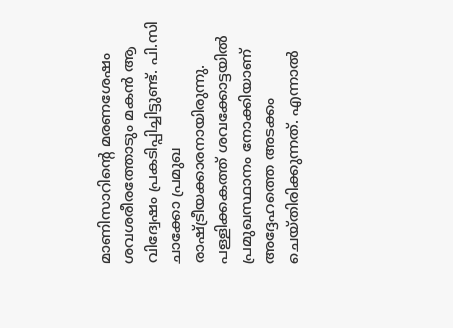മാണിസാറിന്‍റെ മരണശേഷം ശവശരീരത്തോടും മകന്‍ ആ വിദ്വേഷം പ്രകടിപ്പിച്ചിട്ടുണ്ട്. പി.സി ചാക്കോ പ്രമുഖ രാഷ്ട്രീയക്കാരനായിരുന്നു. പള്ളിക്കകത്ത് ശവക്കോട്ടയില്‍ പ്രമുഖസ്ഥാനം നോക്കിയാണ് അദ്ദേഹത്തെ അടക്കം ചെയ്തിരിക്കുന്നത്. എന്നാല്‍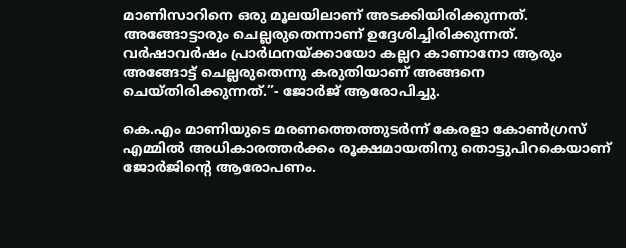മാണിസാറിനെ ഒരു മൂലയിലാണ് അടക്കിയിരിക്കുന്നത്. അങ്ങോട്ടാരും ചെല്ലരുതെന്നാണ് ഉദ്ദേശിച്ചിരിക്കുന്നത്. വര്‍ഷാവര്‍ഷം പ്രാര്‍ഥനയ്ക്കായോ കല്ലറ കാണാനോ ആരും അങ്ങോട്ട് ചെല്ലരുതെന്നു കരുതിയാണ് അങ്ങനെ ചെയ്തിരിക്കുന്നത്.”- ജോര്‍ജ് ആരോപിച്ചു.

കെ.എം മാണിയുടെ മരണത്തെത്തുടര്‍ന്ന് കേരളാ കോണ്‍ഗ്രസ് എമ്മില്‍ അധികാരത്തര്‍ക്കം രൂക്ഷമായതിനു തൊട്ടുപിറകെയാണ് ജോര്‍ജിന്‍റെ ആരോപണം.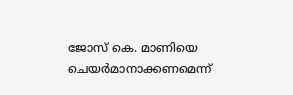ജോസ് കെ. മാണിയെ ചെയര്‍മാനാക്കണമെന്ന്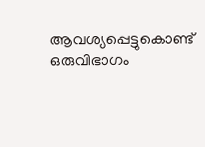ആവശ്യപ്പെട്ടുകൊണ്ട് ഒരുവിഭാഗം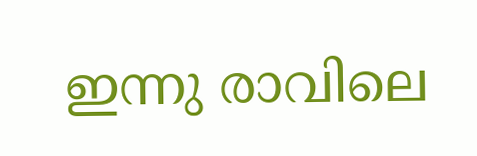ഇന്നു രാവിലെ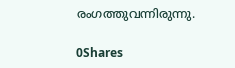രംഗത്തുവന്നിരുന്നു.

0Shares